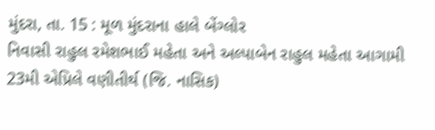મુંદરા, તા. 15 : મૂળ મુંદરાના હાલે બેંગ્લોર
નિવાસી રાહુલ રમેશભાઈ મહેતા અને અલ્પાબેન રાહુલ મહેતા આગામી 23મી એપ્રિલે વણીતીર્થ (જિ. નાસિક)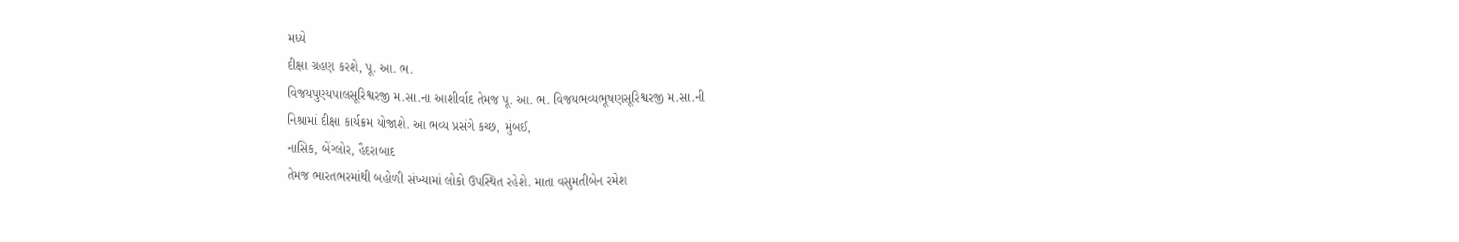મધ્યે
દીક્ષા ગ્રહણ કરશે, પૂ. આ. ભ.
વિજયપુણ્યપાલસૂરિશ્વરજી મ.સા.ના આશીર્વાદ તેમજ પૂ. આ. ભ. વિજયભવ્યભૂષણસૂરિશ્વરજી મ.સા.ની
નિશ્રામાં દીક્ષા કાર્યક્રમ યોજાશે. આ ભવ્ય પ્રસંગે કચ્છ, મુંબઈ,
નાસિક, બેંગ્લોર, હૈદરાબાદ
તેમજ ભારતભરમાંથી બહોળી સંખ્યામાં લોકો ઉપસ્થિત રહેશે. માતા વસુમતીબેન રમેશ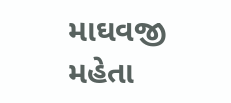માઘવજી
મહેતા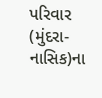પરિવાર (મુંદરા-નાસિક)ના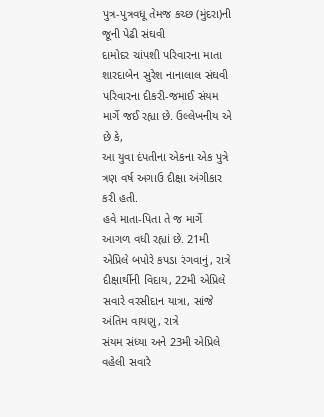પુત્ર-પુત્રવધૂ તેમજ કચ્છ (મુંદરા)ની જૂની પેઢી સંઘવી
દામોદર ચાંપશી પરિવારના માતા શારદાબેન સુરેશ નાનાલાલ સંઘવી પરિવારના દીકરી-જમાઈ સંયમ
માર્ગે જઈ રહ્યા છે. ઉલ્લેખનીય એ છે કે,
આ યુવા દંપતીના એકના એક પુત્રે ત્રણ વર્ષ અગાઉ દીક્ષા અંગીકાર કરી હતી.
હવે માતા-પિતા તે જ માર્ગે આગળ વધી રહ્યાં છે. 21મી એપ્રિલે બપોરે કપડા રંગવાનું, રાત્રે દીક્ષાર્થીની વિદાય, 22મી એપ્રિલે સવારે વરસીદાન યાત્રા, સાંજે અંતિમ વાયણુ, રાત્રે
સંયમ સંધ્યા અને 23મી એપ્રિલે
વહેલી સવારે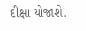દીક્ષા યોજાશે.